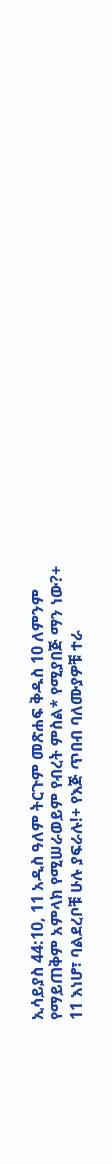ኢሳይያስ 44:10, 11 አዲስ ዓለም ትርጉም መጽሐፍ ቅዱስ 10 ለምንም የማይጠቅም አምላክ የሚሠራወይም የብረት ምስል* የሚያበጅ ማን ነው?+ 11 እነሆ፣ ባልደረቦቹ ሁሉ ያፍራሉ!+ የእጅ ጥበብ ባለሙያዎቹ ተራ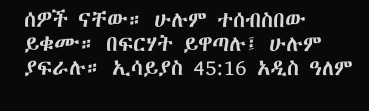ሰዎች ናቸው። ሁሉም ተሰብስበው ይቁሙ። በፍርሃት ይዋጣሉ፤ ሁሉም ያፍራሉ። ኢሳይያስ 45:16 አዲስ ዓለም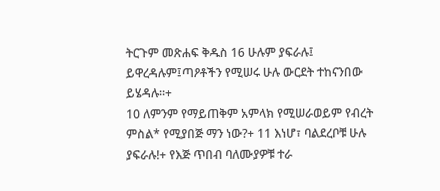ትርጉም መጽሐፍ ቅዱስ 16 ሁሉም ያፍራሉ፤ ይዋረዳሉም፤ጣዖቶችን የሚሠሩ ሁሉ ውርደት ተከናንበው ይሄዳሉ።+
10 ለምንም የማይጠቅም አምላክ የሚሠራወይም የብረት ምስል* የሚያበጅ ማን ነው?+ 11 እነሆ፣ ባልደረቦቹ ሁሉ ያፍራሉ!+ የእጅ ጥበብ ባለሙያዎቹ ተራ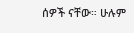ሰዎች ናቸው። ሁሉም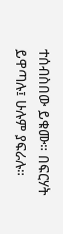ተሰብስበው ይቁሙ። በፍርሃት ይዋጣሉ፤ ሁሉም ያፍራሉ።